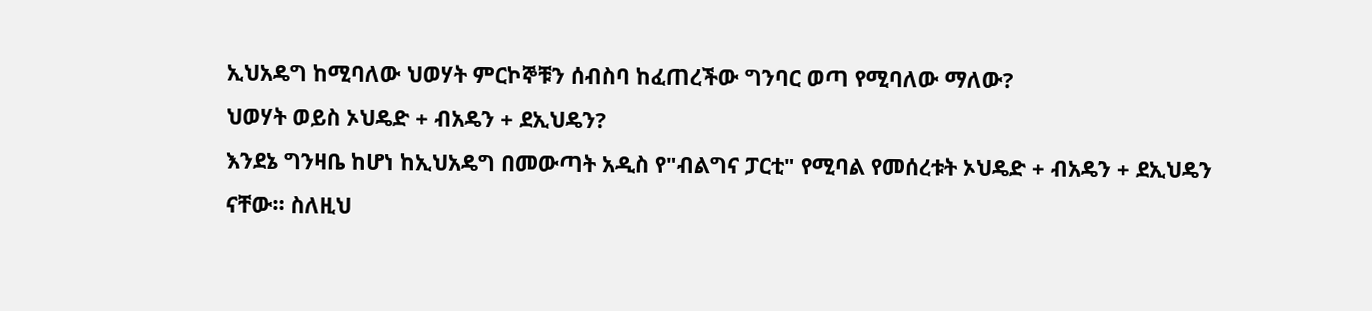ኢህአዴግ ከሚባለው ህወሃት ምርኮኞቹን ሰብስባ ከፈጠረችው ግንባር ወጣ የሚባለው ማለው?
ህወሃት ወይስ ኦህዴድ + ብአዴን + ደኢህዴን?
እንደኔ ግንዛቤ ከሆነ ከኢህአዴግ በመውጣት አዲስ የ"ብልግና ፓርቲ" የሚባል የመሰረቱት ኦህዴድ + ብአዴን + ደኢህዴን ናቸው። ስለዚህ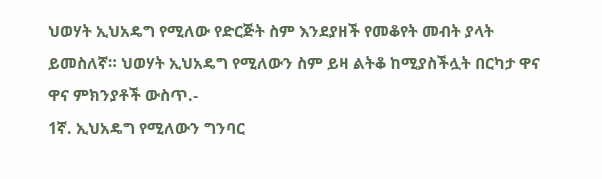ህወሃት ኢህአዴግ የሚለው የድርጅት ስም እንደያዘች የመቆየት መብት ያላት ይመስለኛ። ህወሃት ኢህአዴግ የሚለውን ስም ይዛ ልትቆ ከሚያስችሏት በርካታ ዋና ዋና ምክንያቶች ውስጥ.-
1ኛ. ኢህአዴግ የሚለውን ግንባር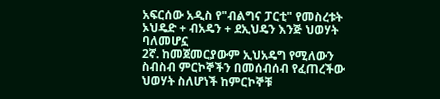አፍርሰው አዲስ የ"ብልግና ፓርቲ" የመስረቱት ኦህዴድ + ብአዴን + ደኢህዴን እንጅ ህወሃት ባለመሆኗ
2ኛ. ከመጀመርያውም ኢህአዴግ የሚለውን ስብስብ ምርኮኞችን በመሰብሰብ የፈጠረችው ህወሃት ስለሆነች ከምርኮኞቹ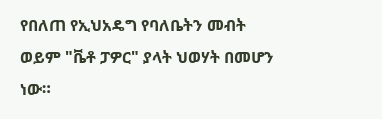የበለጠ የኢህአዴግ የባለቤትን መብት ወይም "ቬቶ ፓዎር" ያላት ህወሃት በመሆን ነው።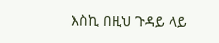እስኪ በዚህ ጉዳይ ላይ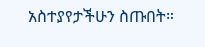አስተያየታችሁን ስጡበት።